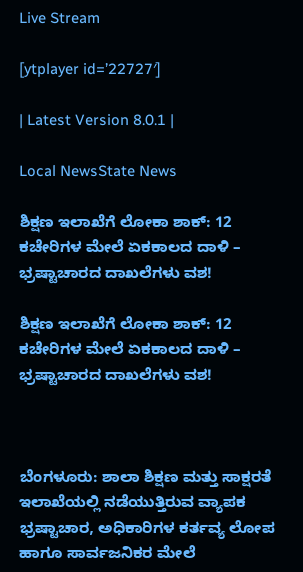Live Stream

[ytplayer id=’22727′]

| Latest Version 8.0.1 |

Local NewsState News

ಶಿಕ್ಷಣ ಇಲಾಖೆಗೆ ಲೋಕಾ ಶಾಕ್: 12 ಕಚೇರಿಗಳ ಮೇಲೆ ಏಕಕಾಲದ ದಾಳಿ – ಭ್ರಷ್ಟಾಚಾರದ ದಾಖಲೆಗಳು ವಶ!

ಶಿಕ್ಷಣ ಇಲಾಖೆಗೆ ಲೋಕಾ ಶಾಕ್: 12 ಕಚೇರಿಗಳ ಮೇಲೆ ಏಕಕಾಲದ ದಾಳಿ – ಭ್ರಷ್ಟಾಚಾರದ ದಾಖಲೆಗಳು ವಶ!



ಬೆಂಗಳೂರು: ಶಾಲಾ ಶಿಕ್ಷಣ ಮತ್ತು ಸಾಕ್ಷರತೆ ಇಲಾಖೆಯಲ್ಲಿ ನಡೆಯುತ್ತಿರುವ ವ್ಯಾಪಕ ಭ್ರಷ್ಟಾಚಾರ, ಅಧಿಕಾರಿಗಳ ಕರ್ತವ್ಯ ಲೋಪ ಹಾಗೂ ಸಾರ್ವಜನಿಕರ ಮೇಲೆ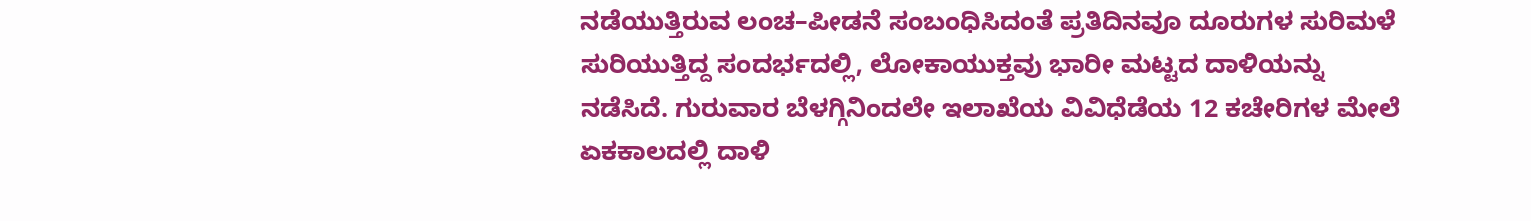ನಡೆಯುತ್ತಿರುವ ಲಂಚ–ಪೀಡನೆ ಸಂಬಂಧಿಸಿದಂತೆ ಪ್ರತಿದಿನವೂ ದೂರುಗಳ ಸುರಿಮಳೆ ಸುರಿಯುತ್ತಿದ್ದ ಸಂದರ್ಭದಲ್ಲಿ, ಲೋಕಾಯುಕ್ತವು ಭಾರೀ ಮಟ್ಟದ ದಾಳಿಯನ್ನು ನಡೆಸಿದೆ. ಗುರುವಾರ ಬೆಳಗ್ಗಿನಿಂದಲೇ ಇಲಾಖೆಯ ವಿವಿಧೆಡೆಯ 12 ಕಚೇರಿಗಳ ಮೇಲೆ ಏಕಕಾಲದಲ್ಲಿ ದಾಳಿ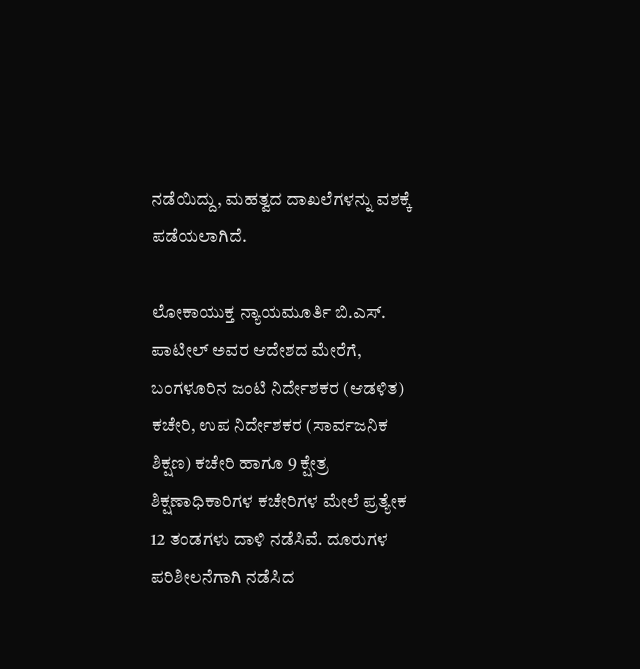ನಡೆಯಿದ್ದು, ಮಹತ್ವದ ದಾಖಲೆಗಳನ್ನು ವಶಕ್ಕೆ ಪಡೆಯಲಾಗಿದೆ.

ಲೋಕಾಯುಕ್ತ ನ್ಯಾಯಮೂರ್ತಿ ಬಿ.ಎಸ್. ಪಾಟೀಲ್ ಅವರ ಆದೇಶದ ಮೇರೆಗೆ, ಬಂಗಳೂರಿನ ಜಂಟಿ ನಿರ್ದೇಶಕರ (ಆಡಳಿತ) ಕಚೇರಿ, ಉಪ ನಿರ್ದೇಶಕರ (ಸಾರ್ವಜನಿಕ ಶಿಕ್ಷಣ) ಕಚೇರಿ ಹಾಗೂ 9 ಕ್ಷೇತ್ರ ಶಿಕ್ಷಣಾಧಿಕಾರಿಗಳ ಕಚೇರಿಗಳ ಮೇಲೆ ಪ್ರತ್ಯೇಕ 12 ತಂಡಗಳು ದಾಳಿ ನಡೆಸಿವೆ. ದೂರುಗಳ ಪರಿಶೀಲನೆಗಾಗಿ ನಡೆಸಿದ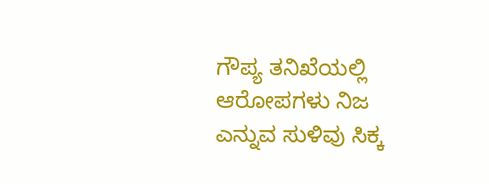ಗೌಪ್ಯ ತನಿಖೆಯಲ್ಲಿ ಆರೋಪಗಳು ನಿಜ ಎನ್ನುವ ಸುಳಿವು ಸಿಕ್ಕ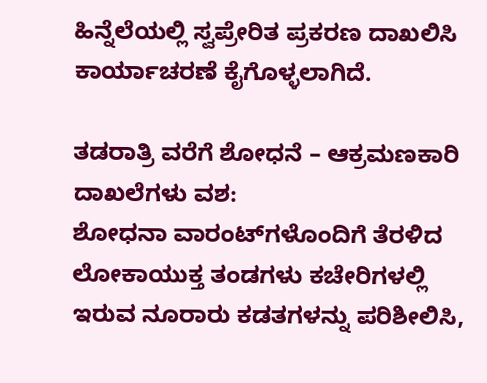ಹಿನ್ನೆಲೆಯಲ್ಲಿ ಸ್ವಪ್ರೇರಿತ ಪ್ರಕರಣ ದಾಖಲಿಸಿ ಕಾರ್ಯಾಚರಣೆ ಕೈಗೊಳ್ಳಲಾಗಿದೆ.

ತಡರಾತ್ರಿ ವರೆಗೆ ಶೋಧನೆ – ಆಕ್ರಮಣಕಾರಿ ದಾಖಲೆಗಳು ವಶ:
ಶೋಧನಾ ವಾರಂಟ್‌ಗಳೊಂದಿಗೆ ತೆರಳಿದ ಲೋಕಾಯುಕ್ತ ತಂಡಗಳು ಕಚೇರಿಗಳಲ್ಲಿ ಇರುವ ನೂರಾರು ಕಡತಗಳನ್ನು ಪರಿಶೀಲಿಸಿ,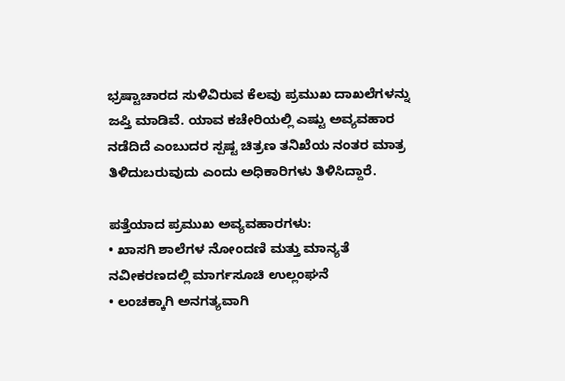ಭ್ರಷ್ಟಾಚಾರದ ಸುಳಿವಿರುವ ಕೆಲವು ಪ್ರಮುಖ ದಾಖಲೆಗಳನ್ನು ಜಪ್ತಿ ಮಾಡಿವೆ. ಯಾವ ಕಚೇರಿಯಲ್ಲಿ ಎಷ್ಟು ಅವ್ಯವಹಾರ ನಡೆದಿದೆ ಎಂಬುದರ ಸ್ಪಷ್ಟ ಚಿತ್ರಣ ತನಿಖೆಯ ನಂತರ ಮಾತ್ರ ತಿಳಿದುಬರುವುದು ಎಂದು ಅಧಿಕಾರಿಗಳು ತಿಳಿಸಿದ್ದಾರೆ.

ಪತ್ತೆಯಾದ ಪ್ರಮುಖ ಅವ್ಯವಹಾರಗಳು:
• ಖಾಸಗಿ ಶಾಲೆಗಳ ನೋಂದಣಿ ಮತ್ತು ಮಾನ್ಯತೆ ನವೀಕರಣದಲ್ಲಿ ಮಾರ್ಗಸೂಚಿ ಉಲ್ಲಂಘನೆ
• ಲಂಚಕ್ಕಾಗಿ ಅನಗತ್ಯವಾಗಿ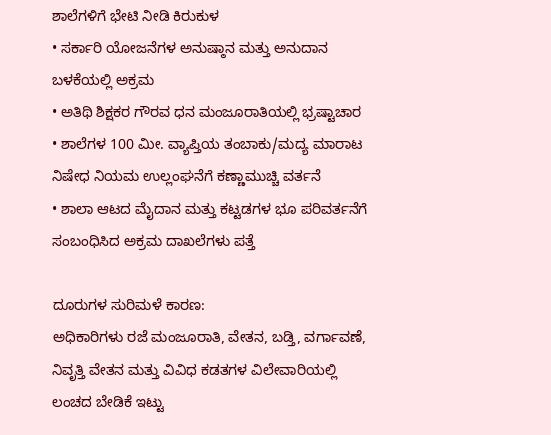ಶಾಲೆಗಳಿಗೆ ಭೇಟಿ ನೀಡಿ ಕಿರುಕುಳ
• ಸರ್ಕಾರಿ ಯೋಜನೆಗಳ ಅನುಷ್ಠಾನ ಮತ್ತು ಅನುದಾನ ಬಳಕೆಯಲ್ಲಿ ಅಕ್ರಮ
• ಅತಿಥಿ ಶಿಕ್ಷಕರ ಗೌರವ ಧನ ಮಂಜೂರಾತಿಯಲ್ಲಿ ಭ್ರಷ್ಟಾಚಾರ
• ಶಾಲೆಗಳ 100 ಮೀ. ವ್ಯಾಪ್ತಿಯ ತಂಬಾಕು/ಮದ್ಯ ಮಾರಾಟ ನಿಷೇಧ ನಿಯಮ ಉಲ್ಲಂಘನೆಗೆ ಕಣ್ಣಾಮುಚ್ಚಿ ವರ್ತನೆ
• ಶಾಲಾ ಆಟದ ಮೈದಾನ ಮತ್ತು ಕಟ್ಟಡಗಳ ಭೂ ಪರಿವರ್ತನೆಗೆ ಸಂಬಂಧಿಸಿದ ಅಕ್ರಮ ದಾಖಲೆಗಳು ಪತ್ತೆ

ದೂರುಗಳ ಸುರಿಮಳೆ ಕಾರಣ:
ಅಧಿಕಾರಿಗಳು ರಜೆ ಮಂಜೂರಾತಿ, ವೇತನ, ಬಡ್ತಿ, ವರ್ಗಾವಣೆ, ನಿವೃತ್ತಿ ವೇತನ ಮತ್ತು ವಿವಿಧ ಕಡತಗಳ ವಿಲೇವಾರಿಯಲ್ಲಿ ಲಂಚದ ಬೇಡಿಕೆ ಇಟ್ಟು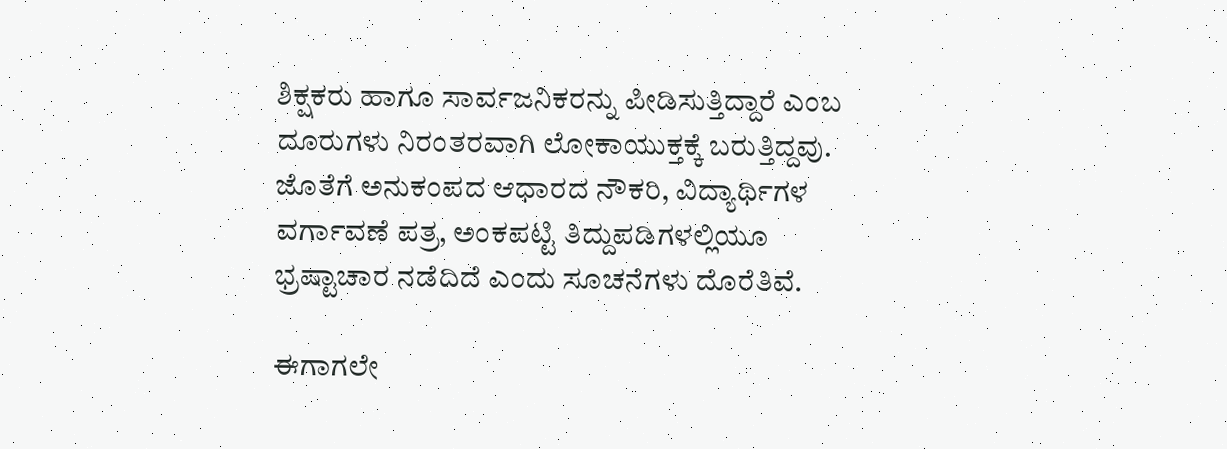ಶಿಕ್ಷಕರು ಹಾಗೂ ಸಾರ್ವಜನಿಕರನ್ನು ಪೀಡಿಸುತ್ತಿದ್ದಾರೆ ಎಂಬ ದೂರುಗಳು ನಿರಂತರವಾಗಿ ಲೋಕಾಯುಕ್ತಕ್ಕೆ ಬರುತ್ತಿದ್ದವು. ಜೊತೆಗೆ ಅನುಕಂಪದ ಆಧಾರದ ನೌಕರಿ, ವಿದ್ಯಾರ್ಥಿಗಳ ವರ್ಗಾವಣೆ ಪತ್ರ, ಅಂಕಪಟ್ಟಿ ತಿದ್ದುಪಡಿಗಳಲ್ಲಿಯೂ ಭ್ರಷ್ಟಾಚಾರ ನಡೆದಿದೆ ಎಂದು ಸೂಚನೆಗಳು ದೊರೆತಿವೆ.

ಈಗಾಗಲೇ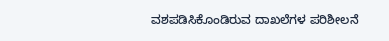ವಶಪಡಿಸಿಕೊಂಡಿರುವ ದಾಖಲೆಗಳ ಪರಿಶೀಲನೆ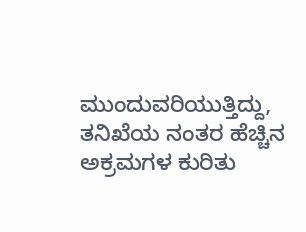ಮುಂದುವರಿಯುತ್ತಿದ್ದು, ತನಿಖೆಯ ನಂತರ ಹೆಚ್ಚಿನ ಅಕ್ರಮಗಳ ಕುರಿತು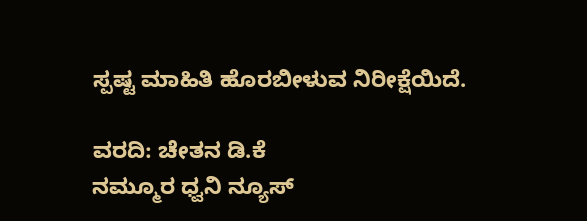ಸ್ಪಷ್ಟ ಮಾಹಿತಿ ಹೊರಬೀಳುವ ನಿರೀಕ್ಷೆಯಿದೆ.

ವರದಿ: ಚೇತನ ಡಿ.ಕೆ
ನಮ್ಮೂರ ಧ್ವನಿ ನ್ಯೂಸ್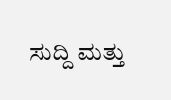ಸುದ್ದಿ ಮತ್ತು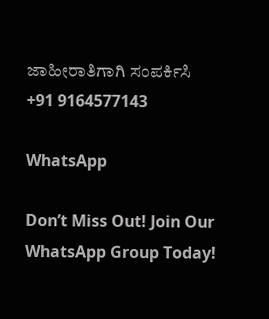ಜಾಹೀರಾತಿಗಾಗಿ ಸಂಪರ್ಕಿಸಿ
+91 9164577143

WhatsApp

Don’t Miss Out! Join Our WhatsApp Group Today!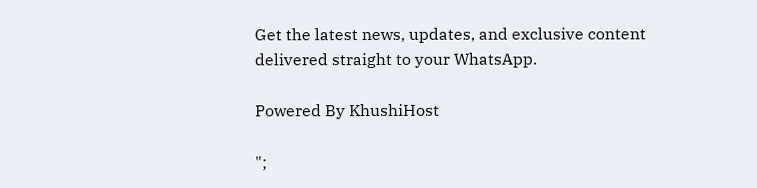Get the latest news, updates, and exclusive content delivered straight to your WhatsApp.

Powered By KhushiHost

";